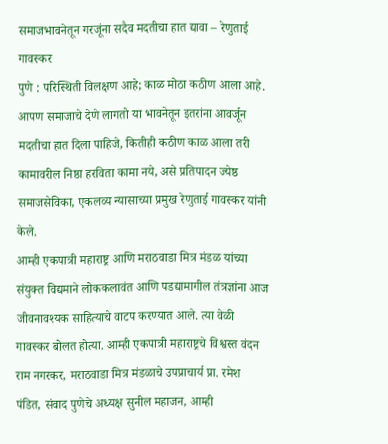समाजभावनेतून गरजूंना सदैव मदतीचा हात द्यावा – रेणुताई गावस्कर
पुणे : परिस्थिती विलक्षण आहे; काळ मोठा कठीण आला आहे. आपण समाजाचे देणे लागतो या भावनेतून इतरांना आवर्जून मदतीचा हात दिला पाहिजे, कितीही कठीण काळ आला तरी कामावरील निष्ठा हरविता कामा नये, असे प्रतिपादन ज्येष्ठ समाजसेविका, एकलव्य न्यासाच्या प्रमुख रेणुताई गावस्कर यांनी केले.
आम्ही एकपात्री महाराष्ट्र आणि मराठवाडा मित्र मंडळ यांच्या संयुक्त विद्यमाने लोककलावंत आणि पडद्यामागील तंत्रज्ञांना आज जीवनावश्यक साहित्याचे वाटप करण्यात आले. त्या वेळी गावस्कर बोलत होत्या. आम्ही एकपात्री महाराष्ट्रचे विश्वस्त वंदन राम नगरकर, मराठवाडा मित्र मंडळाचे उपप्राचार्य प्रा. रमेश पंडित, संवाद पुणेचे अध्यक्ष सुनील महाजन, आम्ही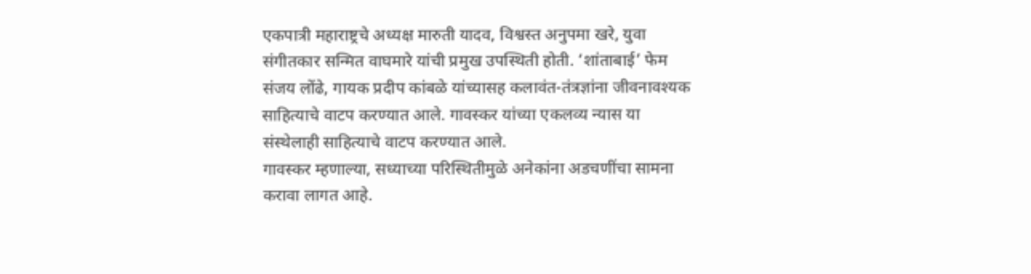एकपात्री महाराष्ट्रचे अध्यक्ष मारुती यादव, विश्वस्त अनुपमा खरे, युवा संगीतकार सन्मित वाघमारे यांची प्रमुख उपस्थिती होती. ‘शांताबाई’ फेम संजय लोंढे, गायक प्रदीप कांबळे यांच्यासह कलावंत-तंत्रज्ञांना जीवनावश्यक साहित्याचे वाटप करण्यात आले. गावस्कर यांच्या एकलव्य न्यास या संस्थेलाही साहित्याचे वाटप करण्यात आले.
गावस्कर म्हणाल्या, सध्याच्या परिस्थितीमुळे अनेकांना अडचणींचा सामना करावा लागत आहे.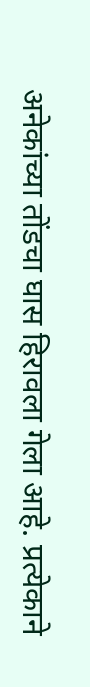अनेकांच्या तोंडचा घास हिरावला गेला आहे. प्रत्येकाने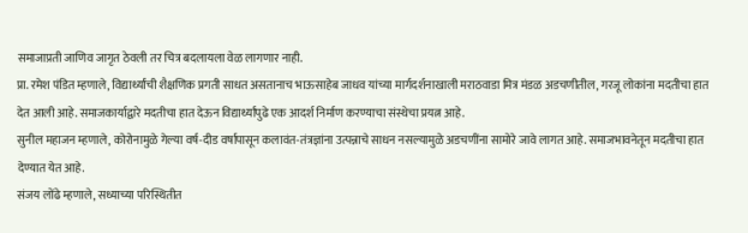समाजाप्रती जाणिव जागृत ठेवली तर चित्र बदलायला वेळ लागणार नाही.
प्रा. रमेश पंडित म्हणाले, विद्यार्थ्यांची शैक्षणिक प्रगती साधत असतानाच भाऊसाहेब जाधव यांच्या मार्गदर्शनाखाली मराठवाडा मित्र मंडळ अडचणीतील, गरजू लोकांना मदतीचा हात देत आली आहे. समाजकार्याद्वारे मदतीचा हात देऊन विद्यार्थ्यांपुढे एक आदर्श निर्माण करण्याचा संस्थेचा प्रयत्न आहे.
सुनील महाजन म्हणाले, कोरोनामुळे गेल्या वर्ष-दीड वर्षापासून कलावंत-तंत्रज्ञांना उत्पन्नाचे साधन नसल्यामुळे अडचणींना सामोरे जावे लागत आहे. समाजभावनेतून मदतीचा हात देण्यात येत आहे.
संजय लोंढे म्हणाले, सध्याच्या परिस्थितीत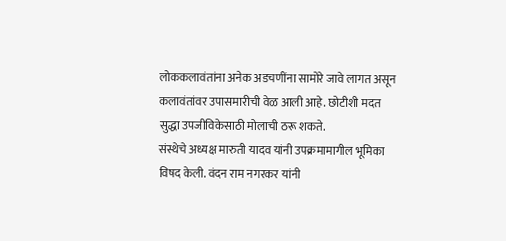लोककलावंतांना अनेक अडचणींना सामोरे जावे लागत असून कलावंतांवर उपासमारीची वेळ आली आहे. छोटीशी मदत सुद्धा उपजीविकेसाठी मोलाची ठरू शकते.
संस्थेचे अध्यक्ष मारुती यादव यांनी उपक्रमामागील भूमिका विषद केली. वंदन राम नगरकर यांनी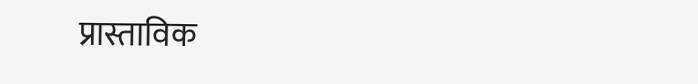प्रास्ताविक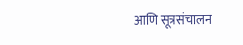आणि सूत्रसंचालन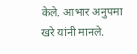केले. आभार अनुपमा खरे यांनी मानले.